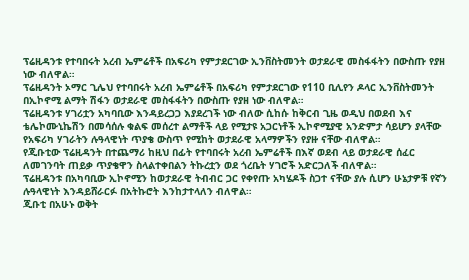ፕሬዚዳንቱ የተባበሩት አረብ ኤምሬቶች በአፍሪካ የምታደርገው ኢንቨስትመንት ወታደራዊ መስፋፋትን በውስጡ የያዘ ነው ብለዋል።
ፕሬዚዳንት ኦማር ጊሌህ የተባበሩት አረብ ኤምሬቶች በአፍሪካ የምታደርገው የ110 ቢሊየን ዶላር ኢንቨስትመንት በኢኮኖሚ ልማት ሽፋን ወታደራዊ መስፋፋትን በውስጡ የያዘ ነው ብለዋል።
ፕሬዚዳንቱ ሃገሪቷን አካባቢው እንዳይረጋጋ እያደረገች ነው ብለው ሲከሱ ከቅርብ ጊዜ ወዲህ በወደብ እና ቴሌኮሙኒኬሽን በመሳሰሉ ቁልፍ መሰረተ ልማቶች ላይ የሚታዩ አጋርነቶች ኢኮኖሚያዊ አንድምታ ሳይሆን ያላቸው የአፍሪካ ሃገራትን ሉዓላዊነት ጥያቄ ውስጥ የሚከት ወታደራዊ አላማዎችን የያዙ ናቸው ብለዋል።
የጂቡቲው ፕሬዚዳንት በተጨማሪ ከዚህ በፊት የተባበሩት አረብ ኤምሬቶች በእኛ ወደብ ላይ ወታደራዊ ሰፈር ለመገንባት ጠይቃ ጥያቄዋን ስላልተቀበልን ትኩረቷን ወደ ጎረቤት ሃገሮች አድርጋለች ብለዋል።
ፕሬዚዳንቱ በአካባቢው ኢኮኖሚን ከወታደራዊ ትብብር ጋር የቀየጡ አካሄዶች ስጋተ ናቸው ያሉ ሲሆን ሁኔታዎቹ የኛን ሉዓላዊነት እንዳይሸራርፉ በአትኩሮት እንከታተላለን ብለዋል።
ጂቡቲ በአሁኑ ወቅት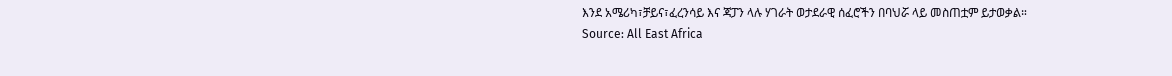እንደ አሜሪካ፣ቻይና፣ፈረንሳይ እና ጃፓን ላሉ ሃገራት ወታደራዊ ሰፈሮችን በባህሯ ላይ መስጠቷም ይታወቃል።
Source: All East Africa